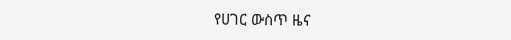የሀገር ውስጥ ዜና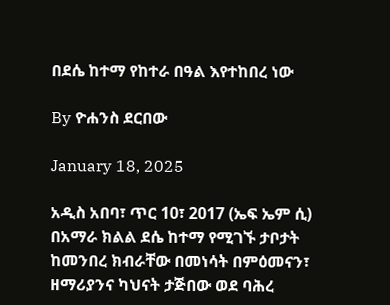በደሴ ከተማ የከተራ በዓል እየተከበረ ነው

By ዮሐንስ ደርበው

January 18, 2025

አዲስ አበባ፣ ጥር 10፣ 2017 (ኤፍ ኤም ሲ) በአማራ ክልል ደሴ ከተማ የሚገኙ ታቦታት ከመንበረ ክብራቸው በመነሳት በምዕመናን፣ ዘማሪያንና ካህናት ታጅበው ወደ ባሕረ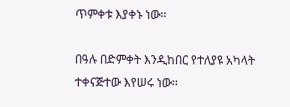ጥምቀቱ እያቀኑ ነው፡፡

በዓሉ በድምቀት እንዲከበር የተለያዩ አካላት ተቀናጅተው እየሠሩ ነው፡፡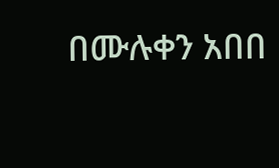በሙሉቀን አበበ